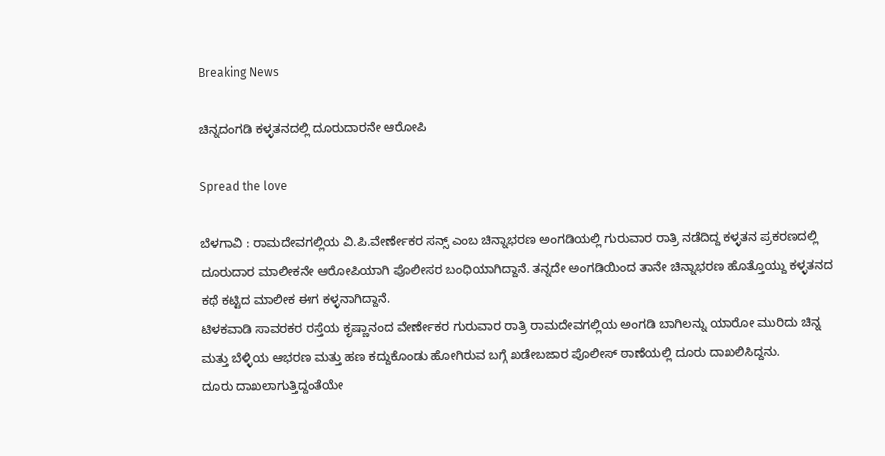Breaking News

ಚಿನ್ನದಂಗಡಿ ಕಳ್ಳತನದಲ್ಲಿ ದೂರುದಾರನೇ ಆರೋಪಿ

Spread the love

ಬೆಳಗಾವಿ : ರಾಮದೇವಗಲ್ಲಿಯ ವಿ.ಪಿ.ವೇರ್ಣೇಕರ ಸನ್ಸ್ ಎಂಬ ಚಿನ್ನಾಭರಣ ಅಂಗಡಿಯಲ್ಲಿ ಗುರುವಾರ ರಾತ್ರಿ ನಡೆದಿದ್ದ ಕಳ್ಳತನ ಪ್ರಕರಣದಲ್ಲಿ ದೂರುದಾರ ಮಾಲೀಕನೇ ಆರೋಪಿಯಾಗಿ ಪೊಲೀಸರ ಬಂಧಿಯಾಗಿದ್ದಾನೆ. ತನ್ನದೇ ಅಂಗಡಿಯಿಂದ ತಾನೇ ಚಿನ್ನಾಭರಣ ಹೊತ್ತೊಯ್ದು ಕಳ್ಳತನದ ಕಥೆ ಕಟ್ಟಿದ ಮಾಲೀಕ ಈಗ ಕಳ್ಳನಾಗಿದ್ದಾನೆ.
ಟಿಳಕವಾಡಿ ಸಾವರಕರ ರಸ್ತೆಯ ಕೃಷ್ಣಾನಂದ ವೇರ್ಣೇಕರ ಗುರುವಾರ ರಾತ್ರಿ ರಾಮದೇವಗಲ್ಲಿಯ ಅಂಗಡಿ ಬಾಗಿಲನ್ನು ಯಾರೋ ಮುರಿದು ಚಿನ್ನ ಮತ್ತು ಬೆಳ್ಳಿಯ ಆಭರಣ ಮತ್ತು ಹಣ ಕದ್ದುಕೊಂಡು ಹೋಗಿರುವ ಬಗ್ಗೆ ಖಡೇಬಜಾರ ಪೊಲೀಸ್ ಠಾಣೆಯಲ್ಲಿ ದೂರು ದಾಖಲಿಸಿದ್ದನು.
ದೂರು ದಾಖಲಾಗುತ್ತಿದ್ದಂತೆಯೇ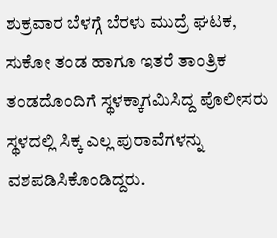ಶುಕ್ರವಾರ ಬೆಳಗ್ಗೆ ಬೆರಳು ಮುದ್ರೆ ಘಟಕ, ಸುಕೋ ತಂಡ ಹಾಗೂ ಇತರೆ ತಾಂತ್ರಿಕ ತಂಡದೊಂದಿಗೆ ಸ್ಥಳಕ್ಕಾಗಮಿಸಿದ್ದ ಪೊಲೀಸರು ಸ್ಥಳದಲ್ಲಿ ಸಿಕ್ಕ ಎಲ್ಲ ಪುರಾವೆಗಳನ್ನು ವಶಪಡಿಸಿಕೊಂಡಿದ್ದರು.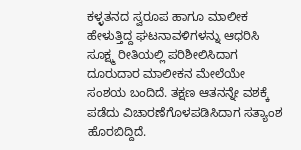ಕಳ್ಳತನದ ಸ್ವರೂಪ ಹಾಗೂ ಮಾಲೀಕ ಹೇಳುತ್ತಿದ್ದ ಘಟನಾವಳಿಗಳನ್ನು ಆಧರಿಸಿ ಸೂಕ್ಷ್ಮ ರೀತಿಯಲ್ಲಿ ಪರಿಶೀಲಿಸಿದಾಗ ದೂರುದಾರ ಮಾಲೀಕನ ಮೇಲೆಯೇ ಸಂಶಯ ಬಂದಿದೆ. ತಕ್ಷಣ ಆತನನ್ನೇ ವಶಕ್ಕೆ ಪಡೆದು ವಿಚಾರಣೆಗೊಳಪಡಿಸಿದಾಗ ಸತ್ಯಾಂಶ ಹೊರಬಿದ್ದಿದೆ.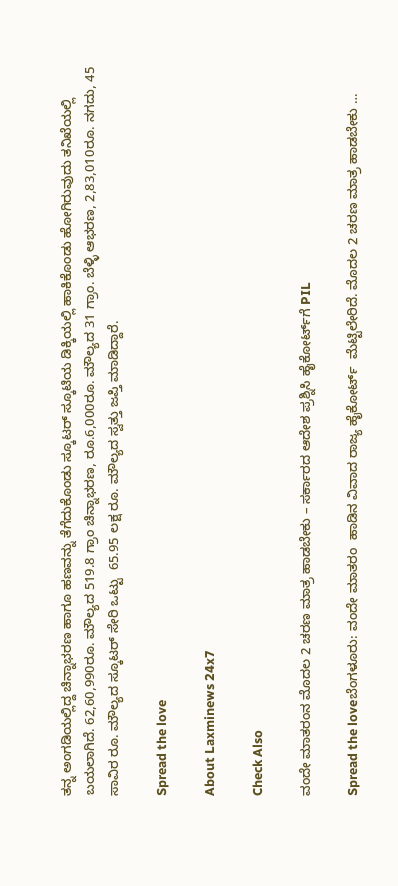ತನ್ನ ಅಂಗಡಿಯಲ್ಲಿದ್ದ ಚಿನ್ನಾಭರಣ ಹಾಗೂ ಹಣವನ್ನು ತೆಗೆದುಕೊಂಡು ಸ್ಕೂಟರ್ ಸ್ಕೂಟಿಯ ಡಿಕ್ಕಿಯಲ್ಲಿ ಹಾಕಿಕೊಂಡು ಹೋಗಿರುವುದು ತನಿಖೆಯಲ್ಲಿ ಬಯಲಾಗಿದೆ. 62,60,990ರೂ. ಮೌಲ್ಯದ 519.8 ಗ್ರಾಂ ಚಿನ್ನಾಭರಣ, ರೂ.6,000ರೂ. ಮೌಲ್ಯದ 31 ಗ್ರಾಂ. ಬೆಳ್ಳಿ ಆಭರಣ, 2,83,010ರೂ. ನಗದು, 45 ಸಾವಿರ ರೂ. ಮೌಲ್ಯದ ಸ್ಕೂಟರ್ ಸೇರಿ ಒಟ್ಟು  65.95 ಲಕ್ಷ ರೂ. ಮೌಲ್ಯದ ಸ್ವತ್ತು ಜಪ್ತಿ ಮಾಡಿದ್ದಾರೆ.

Spread the love

About Laxminews 24x7

Check Also

ವಂದೇ ಮಾತರಂನ ಮೊದಲ 2 ಚರಣ ಮಾತ್ರ ಹಾಡಬೇಕು – ಸರ್ಕಾರದ ಆದೇಶ ಪ್ರಶ್ನಿಸಿ ಹೈಕೋರ್ಟ್‌ಗೆ PIL

Spread the loveಬೆಂಗಳೂರು: ವಂದೇ ಮಾತರಂ  ಹಾಡಿನ ವಿವಾದ ರಾಜ್ಯ ಹೈಕೋರ್ಟ್  ಮೆಟ್ಟಿಲೇರಿದೆ. ಮೊದಲ 2 ಚರಣ ಮಾತ್ರ ಹಾಡಬೇಕು …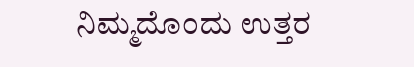ನಿಮ್ಮದೊಂದು ಉತ್ತರ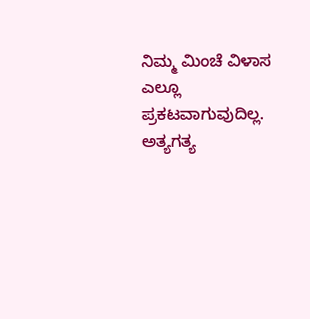ನಿಮ್ಮ ಮಿಂಚೆ ವಿಳಾಸ ಎಲ್ಲೂ ಪ್ರಕಟವಾಗುವುದಿಲ್ಲ. ಅತ್ಯಗತ್ಯ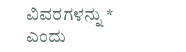ವಿವರಗಳನ್ನು * ಎಂದು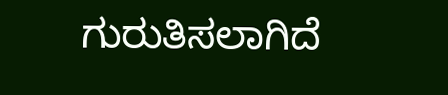ಗುರುತಿಸಲಾಗಿದೆ